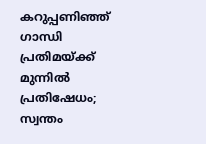കറുപ്പണിഞ്ഞ് ഗാന്ധി പ്രതിമയ്ക്ക് മുന്നിൽ പ്രതിഷേധം; സ്വന്തം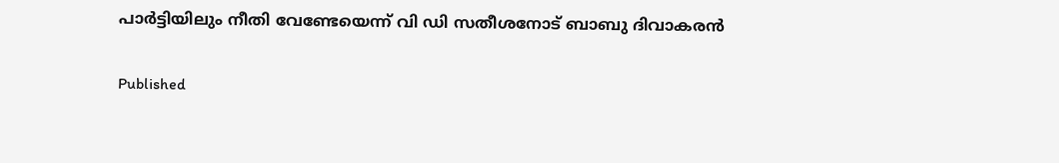പാർട്ടിയിലും നീതി വേണ്ടേയെന്ന് വി ഡി സതീശനോട് ബാബു ദിവാകരൻ

Published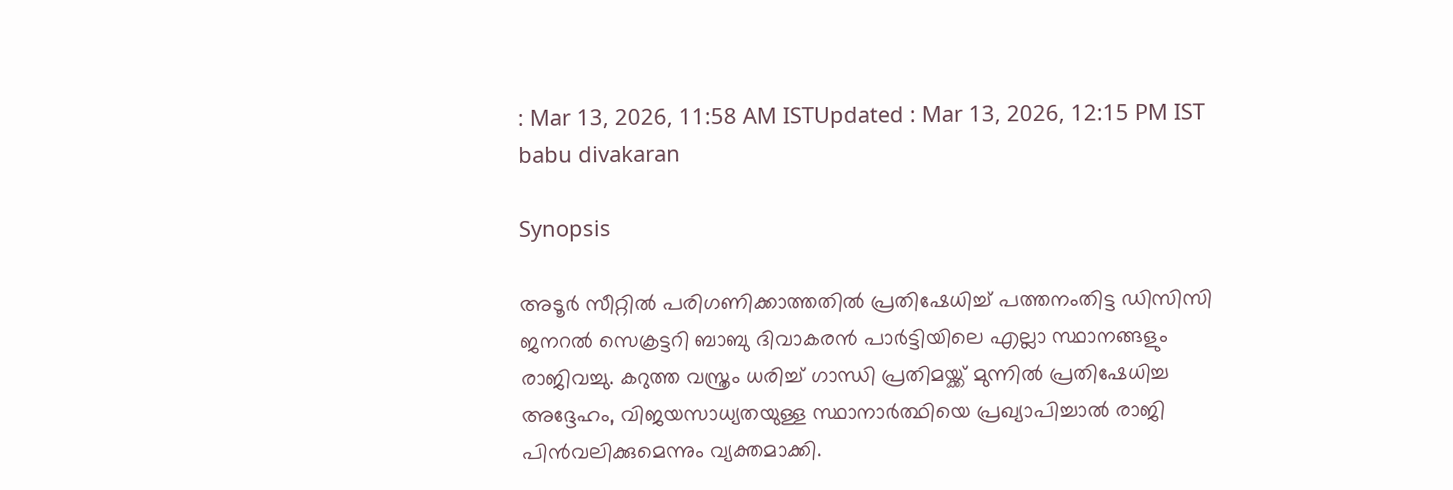: Mar 13, 2026, 11:58 AM ISTUpdated : Mar 13, 2026, 12:15 PM IST
babu divakaran

Synopsis

അടൂർ സീറ്റിൽ പരിഗണിക്കാത്തതിൽ പ്രതിഷേധിച്ച് പത്തനംതിട്ട ഡിസിസി ജനറൽ സെക്രട്ടറി ബാബു ദിവാകരൻ പാർട്ടിയിലെ എല്ലാ സ്ഥാനങ്ങളും രാജിവച്ചു. കറുത്ത വസ്ത്രം ധരിച്ച് ഗാന്ധി പ്രതിമയ്ക്ക് മുന്നിൽ പ്രതിഷേധിച്ച അദ്ദേഹം, വിജയസാധ്യതയുള്ള സ്ഥാനാർത്ഥിയെ പ്രഖ്യാപിച്ചാൽ രാജി പിൻവലിക്കുമെന്നും വ്യക്തമാക്കി.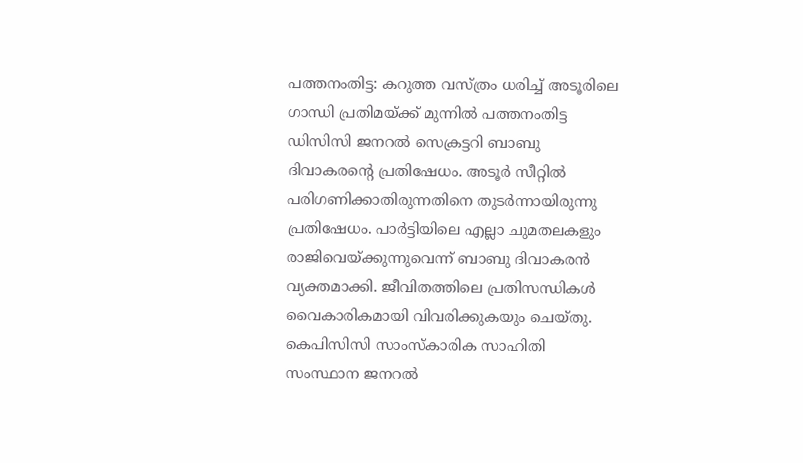പത്തനംതിട്ട: കറുത്ത വസ്ത്രം ധരിച്ച് അടൂരിലെ ഗാന്ധി പ്രതിമയ്ക്ക് മുന്നിൽ പത്തനംതിട്ട ഡിസിസി ജനറൽ സെക്രട്ടറി ബാബു ദിവാകരന്‍റെ പ്രതിഷേധം. അടൂർ സീറ്റിൽ പരിഗണിക്കാതിരുന്നതിനെ തുടർന്നായിരുന്നു പ്രതിഷേധം. പാർട്ടിയിലെ എല്ലാ ചുമതലകളും രാജിവെയ്ക്കുന്നുവെന്ന് ബാബു ദിവാകരൻ വ്യക്തമാക്കി. ജീവിതത്തിലെ പ്രതിസന്ധികൾ വൈകാരികമായി വിവരിക്കുകയും ചെയ്തു. കെപിസിസി സാംസ്കാരിക സാഹിതി സംസ്ഥാന ജനറൽ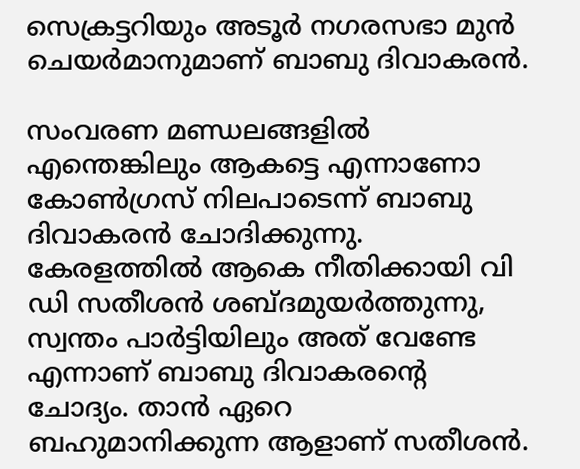സെക്രട്ടറിയും അടൂർ നഗരസഭാ മുൻ ചെയർമാനുമാണ് ബാബു ദിവാകരൻ.

സംവരണ മണ്ഡലങ്ങളിൽ എന്തെങ്കിലും ആകട്ടെ എന്നാണോ കോൺഗ്രസ് നിലപാടെന്ന് ബാബു ദിവാകരൻ ചോദിക്കുന്നു. കേരളത്തിൽ ആകെ നീതിക്കായി വി ഡി സതീശൻ ശബ്ദമുയർത്തുന്നു, സ്വന്തം പാർട്ടിയിലും അത് വേണ്ടേ എന്നാണ് ബാബു ദിവാകരന്‍റെ ചോദ്യം. താൻ ഏറെ ബഹുമാനിക്കുന്ന ആളാണ് സതീശൻ.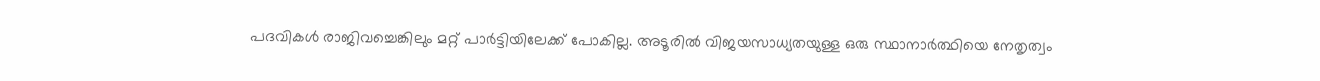പദവികൾ രാജിവച്ചെങ്കിലും മറ്റ് പാർട്ടിയിലേക്ക് പോകില്ല. അടൂരിൽ വിജയസാധ്യതയുള്ള ഒരു സ്ഥാനാർത്ഥിയെ നേതൃത്വം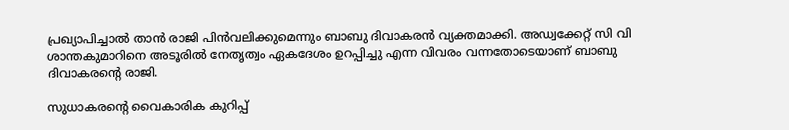പ്രഖ്യാപിച്ചാൽ താൻ രാജി പിൻവലിക്കുമെന്നും ബാബു ദിവാകരൻ വ്യക്തമാക്കി. അഡ്വക്കേറ്റ് സി വി ശാന്തകുമാറിനെ അടൂരിൽ നേതൃത്വം ഏകദേശം ഉറപ്പിച്ചു എന്ന വിവരം വന്നതോടെയാണ് ബാബു ദിവാകരന്‍റെ രാജി.

സുധാകരന്‍റെ വൈകാരിക കുറിപ്പ്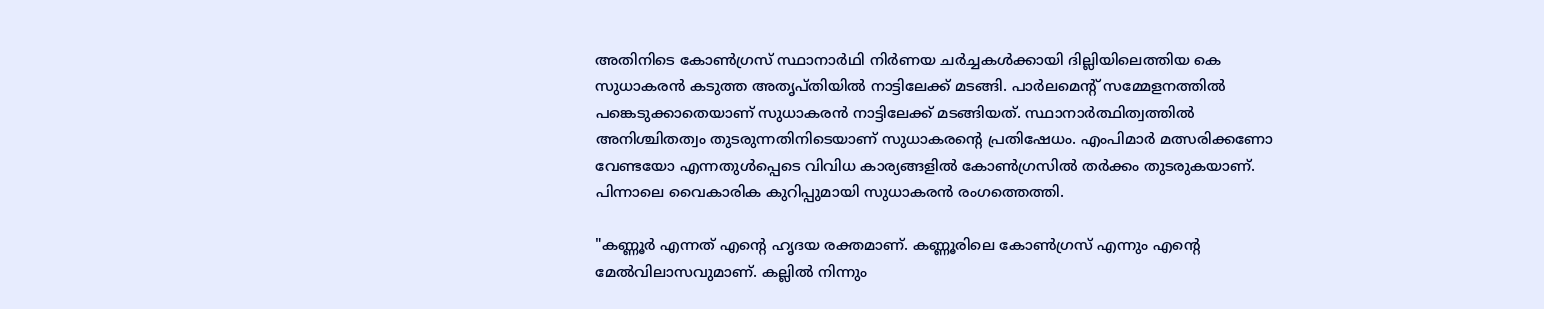അതിനിടെ കോൺഗ്രസ് സ്ഥാനാർഥി നിർണയ ചർച്ചകൾക്കായി ദില്ലിയിലെത്തിയ കെ സുധാകരൻ കടുത്ത അതൃപ്‌തിയിൽ നാട്ടിലേക്ക് മടങ്ങി. പാർലമെന്‍റ് സമ്മേളനത്തിൽ പങ്കെടുക്കാതെയാണ് സുധാകരൻ നാട്ടിലേക്ക് മടങ്ങിയത്. സ്ഥാനാർത്ഥിത്വത്തിൽ അനിശ്ചിതത്വം തുടരുന്നതിനിടെയാണ് സുധാകരന്‍റെ പ്രതിഷേധം. എംപിമാർ മത്സരിക്കണോ വേണ്ടയോ എന്നതുൾപ്പെടെ വിവിധ കാര്യങ്ങളിൽ കോൺഗ്രസിൽ തർക്കം തുടരുകയാണ്. പിന്നാലെ വൈകാരിക കുറിപ്പുമായി സുധാകരൻ രംഗത്തെത്തി.

"കണ്ണൂർ എന്നത് എന്‍റെ ഹൃദയ രക്തമാണ്. കണ്ണൂരിലെ കോൺഗ്രസ് എന്നും എന്റെ മേൽവിലാസവുമാണ്. കല്ലിൽ നിന്നും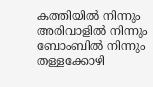കത്തിയിൽ നിന്നും അരിവാളിൽ നിന്നും ബോംബിൽ നിന്നും തള്ളക്കോഴി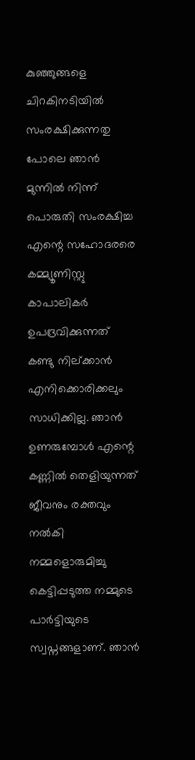കുഞ്ഞുങ്ങളെ ചിറകിനടിയിൽ സംരക്ഷിക്കുന്നതു പോലെ ഞാൻ മുന്നിൽ നിന്ന് പൊരുതി സംരക്ഷിച്ച എന്റെ സഹോദരരെ കമ്മ്യൂണിസ്റ്റു കാപാലികർ ഉപദ്രവിക്കുന്നത് കണ്ടു നില്ക്കാൻ എനിക്കൊരിക്കലും സാധിക്കില്ല. ഞാൻ ഉണരുമ്പോൾ എന്റെ കണ്ണിൽ തെളിയുന്നത് ജീവനും രക്തവും നൽകി നമ്മളൊരുമിച്ചു കെട്ടിപ്പടുത്ത നമ്മുടെ പാർട്ടിയുടെ സ്വപ്നങ്ങളാണ്. ഞാൻ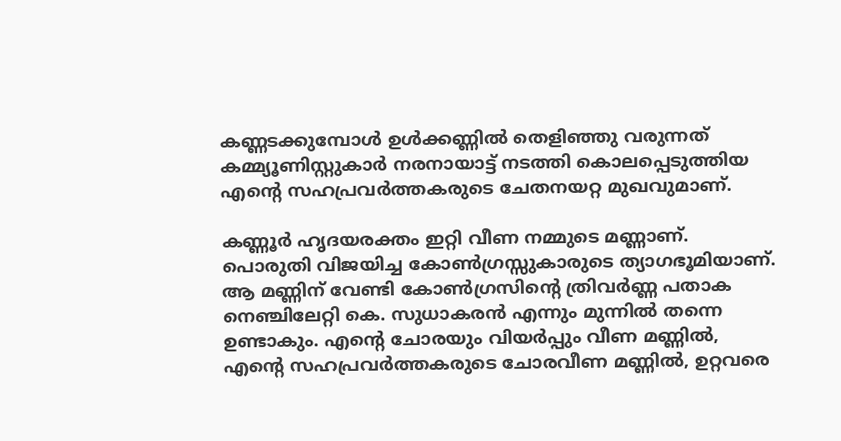കണ്ണടക്കുമ്പോൾ ഉൾക്കണ്ണിൽ തെളിഞ്ഞു വരുന്നത് കമ്മ്യൂണിസ്റ്റുകാർ നരനായാട്ട് നടത്തി കൊലപ്പെടുത്തിയ എന്റെ സഹപ്രവർത്തകരുടെ ചേതനയറ്റ മുഖവുമാണ്.

കണ്ണൂർ ഹൃദയരക്തം ഇറ്റി വീണ നമ്മുടെ മണ്ണാണ്. പൊരുതി വിജയിച്ച കോൺഗ്രസ്സുകാരുടെ ത്യാഗഭൂമിയാണ്. ആ മണ്ണിന് വേണ്ടി കോൺഗ്രസിന്റെ ത്രിവർണ്ണ പതാക നെഞ്ചിലേറ്റി കെ. സുധാകരൻ എന്നും മുന്നിൽ തന്നെ ഉണ്ടാകും. എന്റെ ചോരയും വിയർപ്പും വീണ മണ്ണിൽ, എന്റെ സഹപ്രവർത്തകരുടെ ചോരവീണ മണ്ണിൽ, ഉറ്റവരെ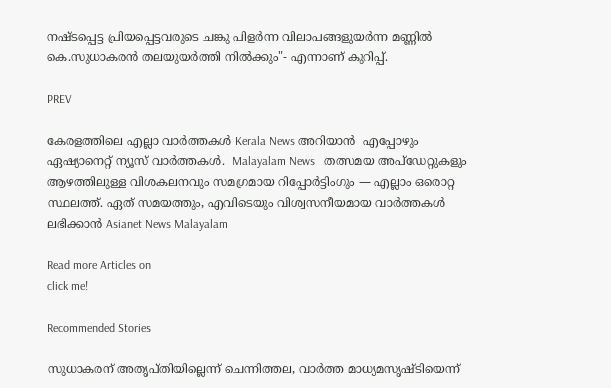നഷ്ടപ്പെട്ട പ്രിയപ്പെട്ടവരുടെ ചങ്കു പിളർന്ന വിലാപങ്ങളുയർന്ന മണ്ണിൽ കെ.സുധാകരൻ തലയുയർത്തി നിൽക്കും"- എന്നാണ് കുറിപ്പ്.

PREV

കേരളത്തിലെ എല്ലാ വാർത്തകൾ Kerala News അറിയാൻ  എപ്പോഴും ഏഷ്യാനെറ്റ് ന്യൂസ് വാർത്തകൾ.  Malayalam News   തത്സമയ അപ്‌ഡേറ്റുകളും ആഴത്തിലുള്ള വിശകലനവും സമഗ്രമായ റിപ്പോർട്ടിംഗും — എല്ലാം ഒരൊറ്റ സ്ഥലത്ത്. ഏത് സമയത്തും, എവിടെയും വിശ്വസനീയമായ വാർത്തകൾ ലഭിക്കാൻ Asianet News Malayalam

Read more Articles on
click me!

Recommended Stories

സുധാകരന് അതൃപ്തിയില്ലെന്ന് ചെന്നിത്തല, വാർത്ത മാധ്യമസൃഷ്ടിയെന്ന്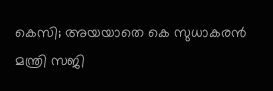കെസി; അയയാതെ കെ സുധാകരൻ
മന്ത്രി സജി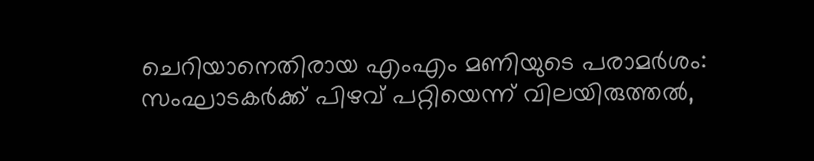ചെറിയാനെതിരായ എംഎം മണിയുടെ പരാമർശം: സംഘാ‌‌ടകർക്ക് പിഴവ് പറ്റിയെന്ന് വിലയിരുത്തൽ,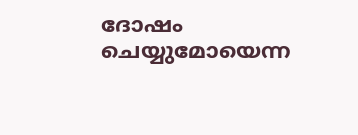ദോഷം ചെയ്യുമോയെന്ന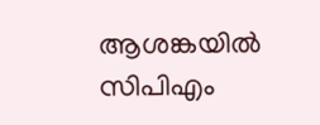ആശങ്കയിൽ സിപിഎം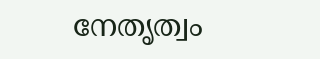നേതൃത്വം